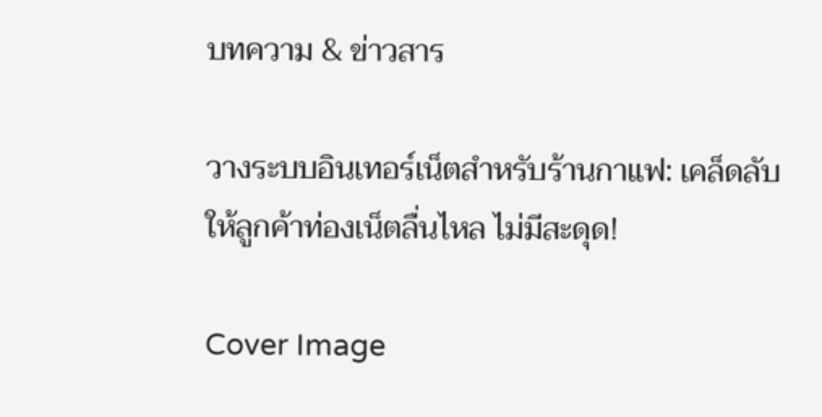บทความ & ข่าวสาร

วางระบบอินเทอร์เน็ตสำหรับร้านกาแฟ: เคล็ดลับให้ลูกค้าท่องเน็ตลื่นไหล ไม่มีสะดุด!

Cover Image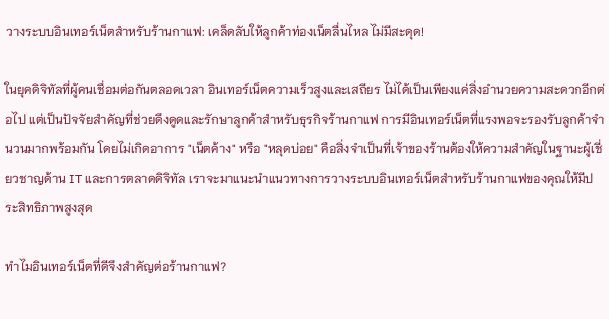วางระบบอินเทอร์เน็ตสำหรับร้านกาแฟ: เคล็ดลับให้ลูกค้าท่องเน็ตลื่นไหล ไม่มีสะดุด!

ในยุคดิจิทัลที่ผู้คนเชื่อมต่อกันตลอดเวลา อินเทอร์เน็ตความเร็วสูงและเสถียร ไม่ได้เป็นเพียงแค่สิ่งอำนวยความสะดวกอีกต่อไป แต่เป็นปัจจัยสำคัญที่ช่วยดึงดูดและรักษาลูกค้าสำหรับธุรกิจร้านกาแฟ การมีอินเทอร์เน็ตที่แรงพอจะรองรับลูกค้าจำนวนมากพร้อมกัน โดยไม่เกิดอาการ "เน็ตค้าง" หรือ "หลุดบ่อย" คือสิ่งจำเป็นที่เจ้าของร้านต้องให้ความสำคัญในฐานะผู้เชี่ยวชาญด้าน IT และการตลาดดิจิทัล เราจะมาแนะนำแนวทางการวางระบบอินเทอร์เน็ตสำหรับร้านกาแฟของคุณให้มีประสิทธิภาพสูงสุด

ทำไมอินเทอร์เน็ตที่ดีจึงสำคัญต่อร้านกาแฟ?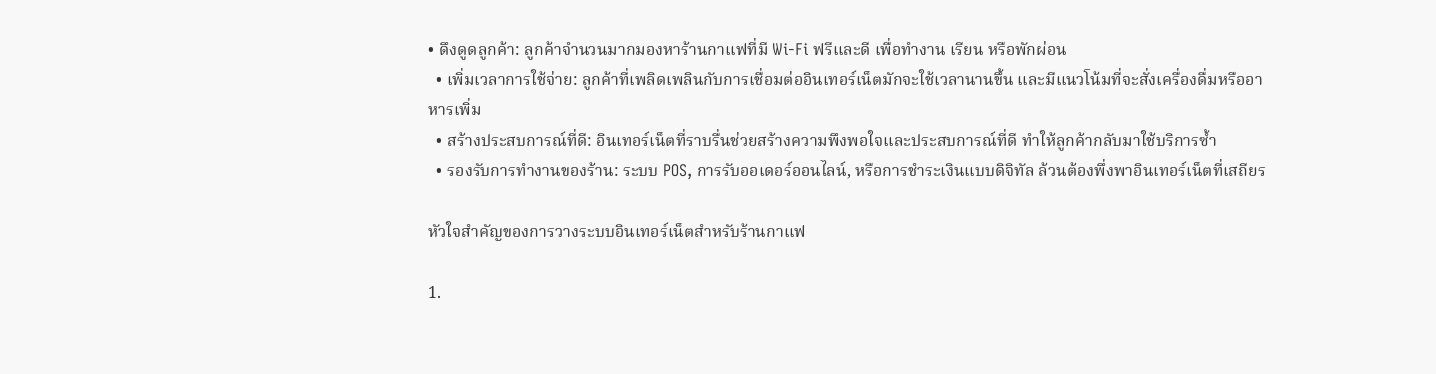• ดึงดูดลูกค้า: ลูกค้าจำนวนมากมองหาร้านกาแฟที่มี Wi-Fi ฟรีและดี เพื่อทำงาน เรียน หรือพักผ่อน
  • เพิ่มเวลาการใช้จ่าย: ลูกค้าที่เพลิดเพลินกับการเชื่อมต่ออินเทอร์เน็ตมักจะใช้เวลานานขึ้น และมีแนวโน้มที่จะสั่งเครื่องดื่มหรืออาหารเพิ่ม
  • สร้างประสบการณ์ที่ดี: อินเทอร์เน็ตที่ราบรื่นช่วยสร้างความพึงพอใจและประสบการณ์ที่ดี ทำให้ลูกค้ากลับมาใช้บริการซ้ำ
  • รองรับการทำงานของร้าน: ระบบ POS, การรับออเดอร์ออนไลน์, หรือการชำระเงินแบบดิจิทัล ล้วนต้องพึ่งพาอินเทอร์เน็ตที่เสถียร

หัวใจสำคัญของการวางระบบอินเทอร์เน็ตสำหรับร้านกาแฟ

1.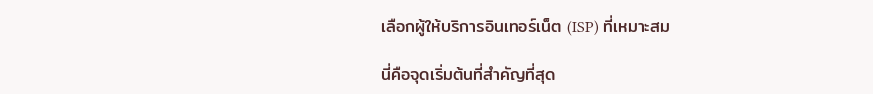เลือกผู้ให้บริการอินเทอร์เน็ต (ISP) ที่เหมาะสม

นี่คือจุดเริ่มต้นที่สำคัญที่สุด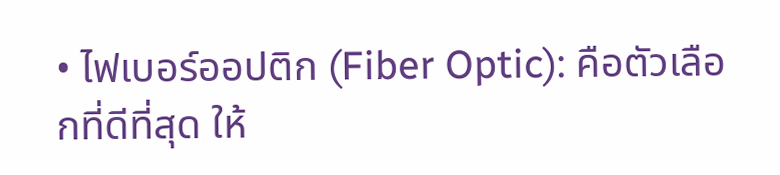• ไฟเบอร์ออปติก (Fiber Optic): คือตัวเลือกที่ดีที่สุด ให้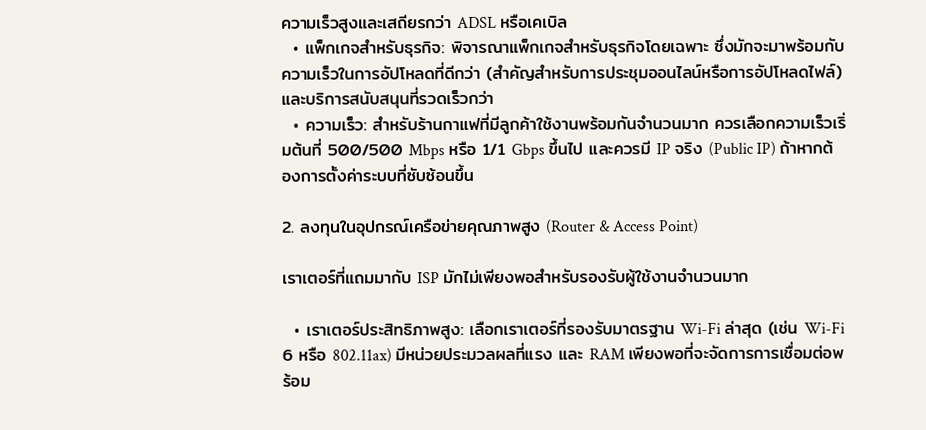ความเร็วสูงและเสถียรกว่า ADSL หรือเคเบิล
  • แพ็กเกจสำหรับธุรกิจ: พิจารณาแพ็กเกจสำหรับธุรกิจโดยเฉพาะ ซึ่งมักจะมาพร้อมกับความเร็วในการอัปโหลดที่ดีกว่า (สำคัญสำหรับการประชุมออนไลน์หรือการอัปโหลดไฟล์) และบริการสนับสนุนที่รวดเร็วกว่า
  • ความเร็ว: สำหรับร้านกาแฟที่มีลูกค้าใช้งานพร้อมกันจำนวนมาก ควรเลือกความเร็วเริ่มต้นที่ 500/500 Mbps หรือ 1/1 Gbps ขึ้นไป และควรมี IP จริง (Public IP) ถ้าหากต้องการตั้งค่าระบบที่ซับซ้อนขึ้น

2. ลงทุนในอุปกรณ์เครือข่ายคุณภาพสูง (Router & Access Point)

เราเตอร์ที่แถมมากับ ISP มักไม่เพียงพอสำหรับรองรับผู้ใช้งานจำนวนมาก

  • เราเตอร์ประสิทธิภาพสูง: เลือกเราเตอร์ที่รองรับมาตรฐาน Wi-Fi ล่าสุด (เช่น Wi-Fi 6 หรือ 802.11ax) มีหน่วยประมวลผลที่แรง และ RAM เพียงพอที่จะจัดการการเชื่อมต่อพร้อม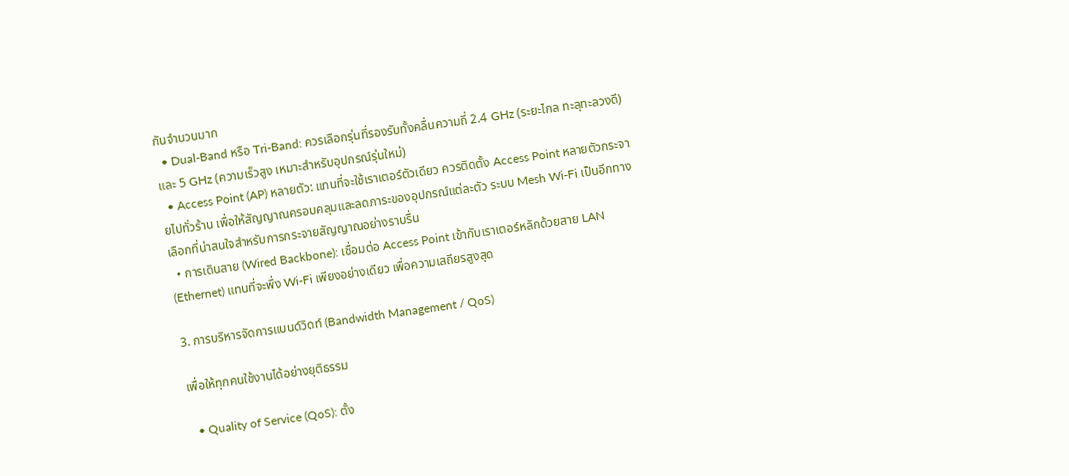กันจำนวนมาก
  • Dual-Band หรือ Tri-Band: ควรเลือกรุ่นที่รองรับทั้งคลื่นความถี่ 2.4 GHz (ระยะไกล ทะลุทะลวงดี) และ 5 GHz (ความเร็วสูง เหมาะสำหรับอุปกรณ์รุ่นใหม่)
  • Access Point (AP) หลายตัว: แทนที่จะใช้เราเตอร์ตัวเดียว ควรติดตั้ง Access Point หลายตัวกระจายไปทั่วร้าน เพื่อให้สัญญาณครอบคลุมและลดภาระของอุปกรณ์แต่ละตัว ระบบ Mesh Wi-Fi เป็นอีกทางเลือกที่น่าสนใจสำหรับการกระจายสัญญาณอย่างราบรื่น
  • การเดินสาย (Wired Backbone): เชื่อมต่อ Access Point เข้ากับเราเตอร์หลักด้วยสาย LAN (Ethernet) แทนที่จะพึ่ง Wi-Fi เพียงอย่างเดียว เพื่อความเสถียรสูงสุด

3. การบริหารจัดการแบนด์วิดท์ (Bandwidth Management / QoS)

เพื่อให้ทุกคนใช้งานได้อย่างยุติธรรม

  • Quality of Service (QoS): ตั้ง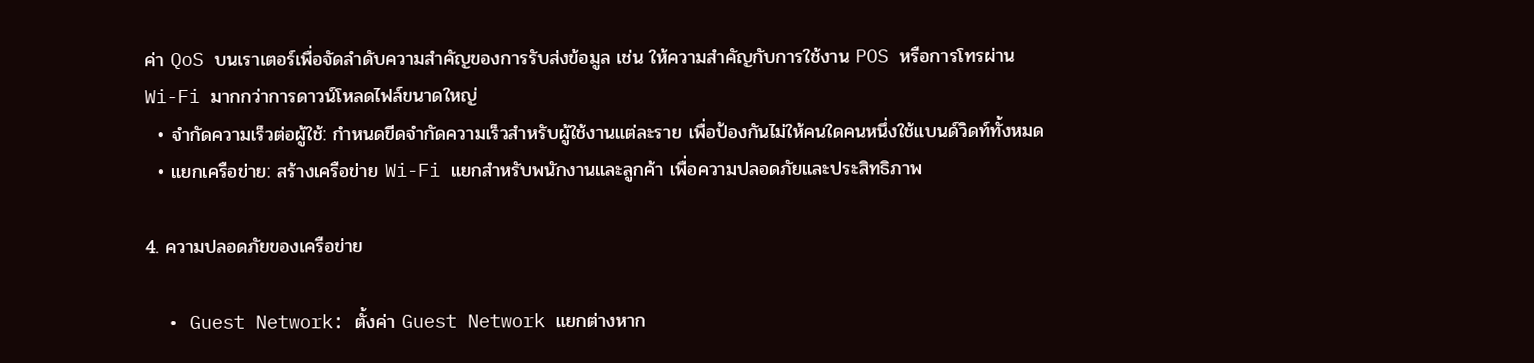ค่า QoS บนเราเตอร์เพื่อจัดลำดับความสำคัญของการรับส่งข้อมูล เช่น ให้ความสำคัญกับการใช้งาน POS หรือการโทรผ่าน Wi-Fi มากกว่าการดาวน์โหลดไฟล์ขนาดใหญ่
  • จำกัดความเร็วต่อผู้ใช้: กำหนดขีดจำกัดความเร็วสำหรับผู้ใช้งานแต่ละราย เพื่อป้องกันไม่ให้คนใดคนหนึ่งใช้แบนด์วิดท์ทั้งหมด
  • แยกเครือข่าย: สร้างเครือข่าย Wi-Fi แยกสำหรับพนักงานและลูกค้า เพื่อความปลอดภัยและประสิทธิภาพ

4. ความปลอดภัยของเครือข่าย

  • Guest Network: ตั้งค่า Guest Network แยกต่างหาก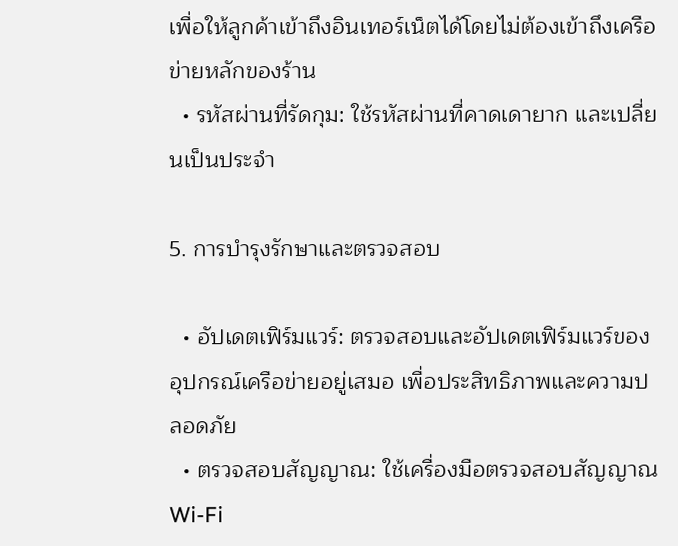เพื่อให้ลูกค้าเข้าถึงอินเทอร์เน็ตได้โดยไม่ต้องเข้าถึงเครือข่ายหลักของร้าน
  • รหัสผ่านที่รัดกุม: ใช้รหัสผ่านที่คาดเดายาก และเปลี่ยนเป็นประจำ

5. การบำรุงรักษาและตรวจสอบ

  • อัปเดตเฟิร์มแวร์: ตรวจสอบและอัปเดตเฟิร์มแวร์ของอุปกรณ์เครือข่ายอยู่เสมอ เพื่อประสิทธิภาพและความปลอดภัย
  • ตรวจสอบสัญญาณ: ใช้เครื่องมือตรวจสอบสัญญาณ Wi-Fi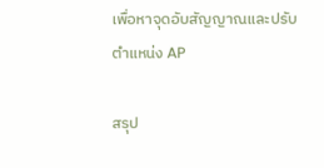เพื่อหาจุดอับสัญญาณและปรับตำแหน่ง AP

สรุป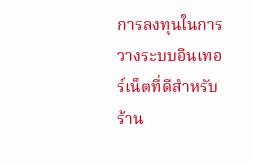การลงทุนในการวางระบบอินเทอร์เน็ตที่ดีสำหรับร้าน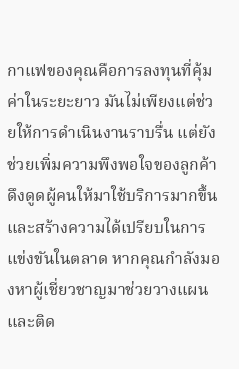กาแฟของคุณคือการลงทุนที่คุ้มค่าในระยะยาว มันไม่เพียงแต่ช่วยให้การดำเนินงานราบรื่น แต่ยังช่วยเพิ่มความพึงพอใจของลูกค้า ดึงดูดผู้คนให้มาใช้บริการมากขึ้น และสร้างความได้เปรียบในการแข่งขันในตลาด หากคุณกำลังมองหาผู้เชี่ยวชาญมาช่วยวางแผนและติด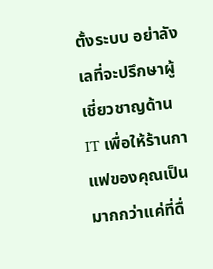ตั้งระบบ อย่าลังเลที่จะปรึกษาผู้เชี่ยวชาญด้าน IT เพื่อให้ร้านกาแฟของคุณเป็นมากกว่าแค่ที่ดื่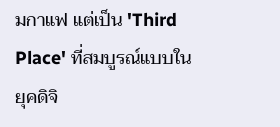มกาแฟ แต่เป็น 'Third Place' ที่สมบูรณ์แบบในยุคดิจิ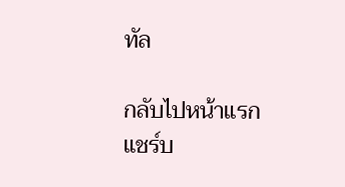ทัล

กลับไปหน้าแรก
แชร์บ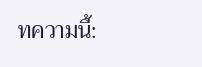ทความนี้: